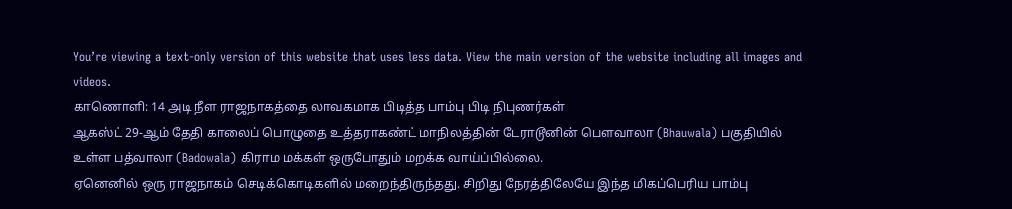You’re viewing a text-only version of this website that uses less data. View the main version of the website including all images and videos.
காணொளி: 14 அடி நீள ராஜநாகத்தை லாவகமாக பிடித்த பாம்பு பிடி நிபுணர்கள்
ஆகஸ்ட் 29-ஆம் தேதி காலைப் பொழுதை உத்தராகண்ட் மாநிலத்தின் டேராடூனின் பௌவாலா (Bhauwala) பகுதியில் உள்ள பத்வாலா (Badowala) கிராம மக்கள் ஒருபோதும் மறக்க வாய்ப்பில்லை.
ஏனெனில் ஒரு ராஜநாகம் செடிக்கொடிகளில் மறைந்திருந்தது. சிறிது நேரத்திலேயே இந்த மிகப்பெரிய பாம்பு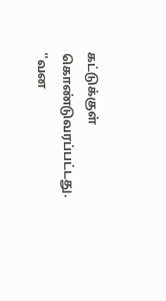கட்டுக்குள் கொண்டுவரப்பட்டது.
''வன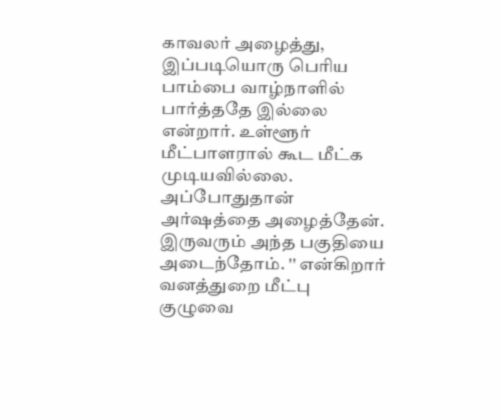காவலர் அழைத்து, இப்படியொரு பெரிய பாம்பை வாழ்நாளில் பார்த்ததே இல்லை என்றார். உள்ளூர் மீட்பாளரால் கூட மீட்க முடியவில்லை. அப்போதுதான் அர்ஷத்தை அழைத்தேன். இருவரும் அந்த பகுதியை அடைந்தோம். '' என்கிறார் வனத்துறை மீட்பு குழுவை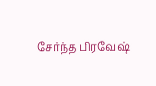சேர்ந்த பிரவேஷ்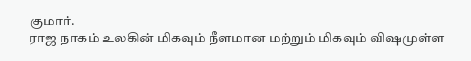குமார்.
ராஜ நாகம் உலகின் மிகவும் நீளமான மற்றும் மிகவும் விஷமுள்ள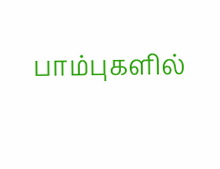பாம்புகளில்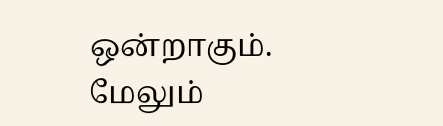ஒன்றாகும்.
மேலும்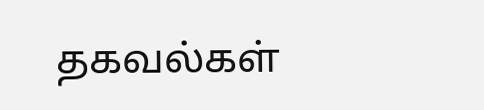தகவல்கள்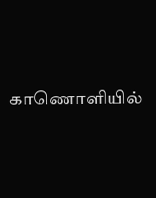காணொளியில்